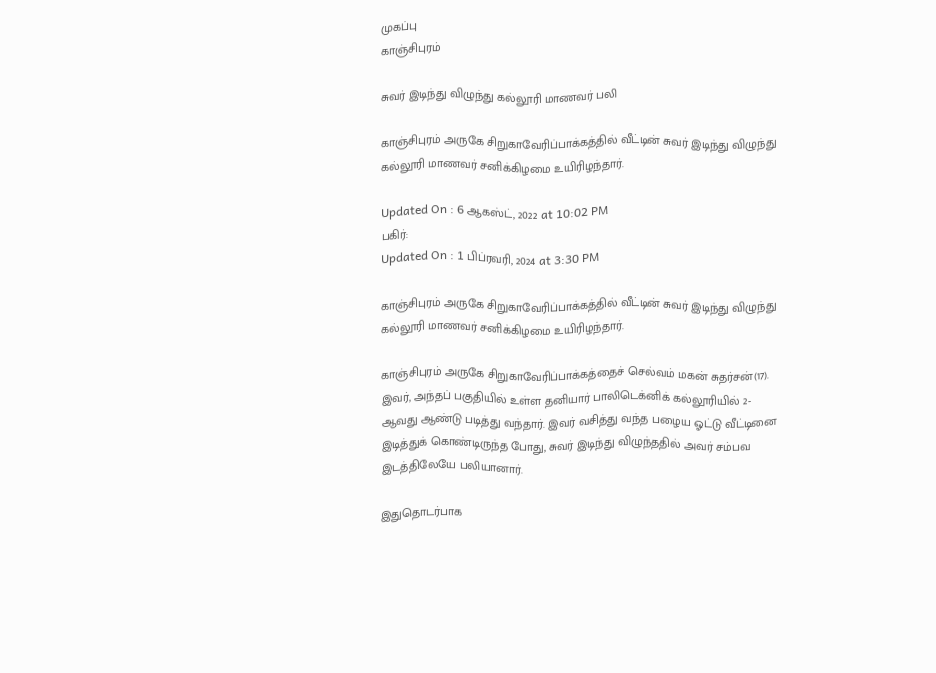முகப்பு
காஞ்சிபுரம்

சுவர் இடிந்து விழுந்து கல்லூரி மாணவர் பலி

காஞ்சிபுரம் அருகே சிறுகாவேரிப்பாக்கத்தில் வீட்டின் சுவர் இடிந்து விழுந்து கல்லூரி மாணவர் சனிக்கிழமை உயிரிழந்தார்.

Updated On : 6 ஆகஸ்ட், 2022 at 10:02 PM
பகிர்:
Updated On : 1 பிப்ரவரி, 2024 at 3:30 PM

காஞ்சிபுரம் அருகே சிறுகாவேரிப்பாக்கத்தில் வீட்டின் சுவர் இடிந்து விழுந்து கல்லூரி மாணவர் சனிக்கிழமை உயிரிழந்தார்.

காஞ்சிபுரம் அருகே சிறுகாவேரிப்பாக்கத்தைச் செல்வம் மகன் சுதர்சன்(17). இவர், அந்தப் பகுதியில் உள்ள தனியார் பாலிடெக்னிக் கல்லூரியில் 2-ஆவது ஆண்டு படித்து வந்தார். இவர் வசித்து வந்த பழைய ஓட்டு வீட்டினை இடித்துக் கொண்டிருந்த போது, சுவர் இடிந்து விழுந்ததில் அவர் சம்பவ இடத்திலேயே பலியானார்.

இதுதொடர்பாக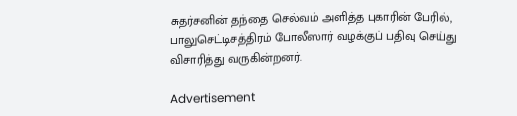சுதர்சனின் தந்தை செல்வம் அளித்த புகாரின் பேரில், பாலுசெட்டிசத்திரம் போலீஸார் வழக்குப் பதிவு செய்து விசாரித்து வருகின்றனர்.

Advertisement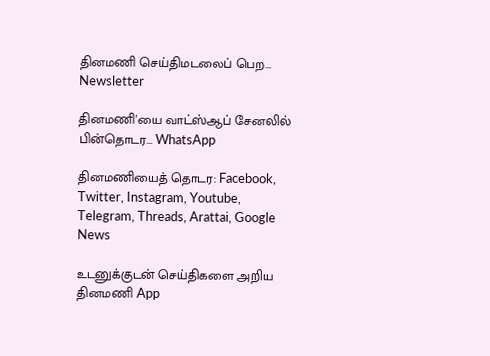தினமணி செய்திமடலைப் பெற... Newsletter

தினமணி'யை வாட்ஸ்ஆப் சேனலில் பின்தொடர... WhatsApp

தினமணியைத் தொடர: Facebook, Twitter, Instagram, Youtube, Telegram, Threads, Arattai, Google News

உடனுக்குடன் செய்திகளை அறிய தினமணி App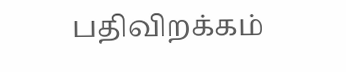பதிவிறக்கம்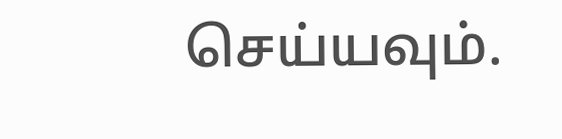செய்யவும்.